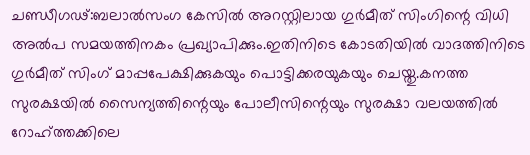ചണ്ഡീഗഢ്:ബലാൽസംഗ കേസിൽ അറസ്റ്റിലായ ഗുർമീത് സിംഗിന്റെ വിധി അൽപ സമയത്തിനകം പ്രഖ്യാപിക്കും.ഇതിനിടെ കോടതിയിൽ വാദത്തിനിടെ ഗുർമീത് സിംഗ് മാപ്പപേക്ഷിക്കുകയും പൊട്ടിക്കരയുകയും ചെയ്തു.കനത്ത സുരക്ഷയിൽ സൈന്യത്തിന്റെയും പോലീസിന്റെയും സുരക്ഷാ വലയത്തിൽ റോഹ്ത്തക്കിലെ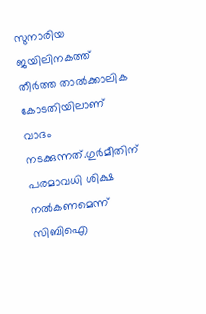സുനാരിയ ജയിലിനകത്ത് തീർത്ത താൽക്കാലിക കോടതിയിലാണ് വാദം നടക്കുന്നത്.ഗുർമീതിന് പരമാവധി ശിക്ഷ നൽകണമെന്ന് സിബിഐ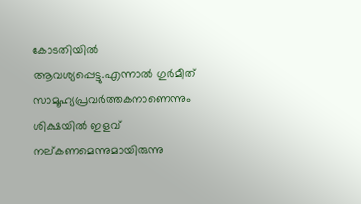കോടതിയിൽ ആവശ്യപ്പെട്ടു.എന്നാൽ ഗുർമീത് സാമൂഹ്യപ്രവർത്തകനാണെന്നും ശിക്ഷയിൽ ഇളവ് നല്കണമെന്നുമായിരുന്നു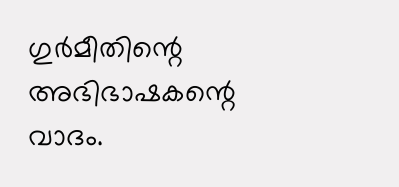ഗുർമീതിന്റെ അഭിഭാഷകന്റെ വാദം.